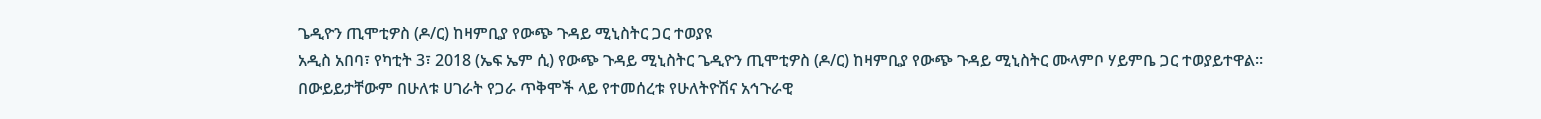ጌዲዮን ጢሞቲዎስ (ዶ/ር) ከዛምቢያ የውጭ ጉዳይ ሚኒስትር ጋር ተወያዩ
አዲስ አበባ፣ የካቲት 3፣ 2018 (ኤፍ ኤም ሲ) የውጭ ጉዳይ ሚኒስትር ጌዲዮን ጢሞቲዎስ (ዶ/ር) ከዛምቢያ የውጭ ጉዳይ ሚኒስትር ሙላምቦ ሃይምቤ ጋር ተወያይተዋል።
በውይይታቸውም በሁለቱ ሀገራት የጋራ ጥቅሞች ላይ የተመሰረቱ የሁለትዮሽና አኅጉራዊ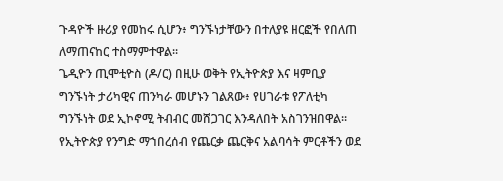ጉዳዮች ዙሪያ የመከሩ ሲሆን፥ ግንኙነታቸውን በተለያዩ ዘርፎች የበለጠ ለማጠናከር ተስማምተዋል፡፡
ጌዲዮን ጢሞቲዮስ (ዶ/ር) በዚሁ ወቅት የኢትዮጵያ እና ዛምቢያ ግንኙነት ታሪካዊና ጠንካራ መሆኑን ገልጸው፥ የሀገራቱ የፖለቲካ ግንኙነት ወደ ኢኮኖሚ ትብብር መሸጋገር እንዳለበት አስገንዝበዋል።
የኢትዮጵያ የንግድ ማኀበረሰብ የጨርቃ ጨርቅና አልባሳት ምርቶችን ወደ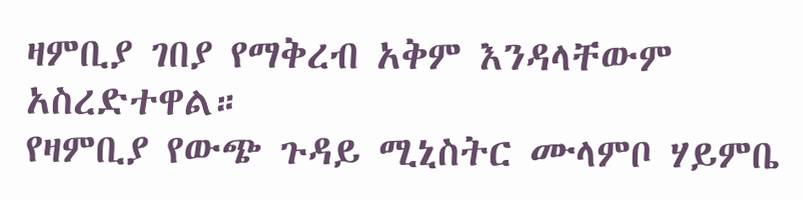ዛምቢያ ገበያ የማቅረብ አቅም እንዳላቸውም አስረድተዋል።
የዛምቢያ የውጭ ጉዳይ ሚኒስትር ሙላምቦ ሃይምቤ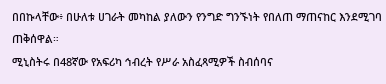በበኩላቸው፥ በሁለቱ ሀገራት መካከል ያለውን የንግድ ግንኙነት የበለጠ ማጠናከር እንደሚገባ ጠቅሰዋል።
ሚኒስትሩ በ48ኛው የአፍሪካ ኅብረት የሥራ አስፈጻሚዎች ስብሰባና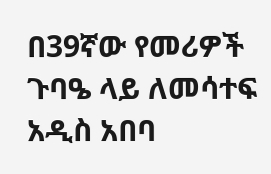በ39ኛው የመሪዎች ጉባዔ ላይ ለመሳተፍ አዲስ አበባ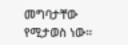መግባታቸው የሚታወስ ነው።